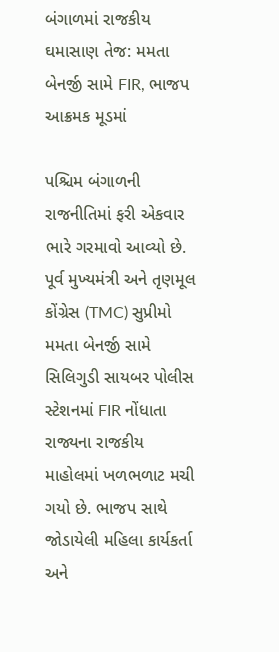બંગાળમાં રાજકીય ઘમાસાણ તેજ: મમતા બેનર્જી સામે FIR, ભાજપ આક્રમક મૂડમાં

પશ્ચિમ બંગાળની રાજનીતિમાં ફરી એકવાર ભારે ગરમાવો આવ્યો છે. પૂર્વ મુખ્યમંત્રી અને તૃણમૂલ કોંગ્રેસ (TMC) સુપ્રીમો મમતા બેનર્જી સામે સિલિગુડી સાયબર પોલીસ સ્ટેશનમાં FIR નોંધાતા રાજ્યના રાજકીય માહોલમાં ખળભળાટ મચી ગયો છે. ભાજપ સાથે જોડાયેલી મહિલા કાર્યકર્તા અને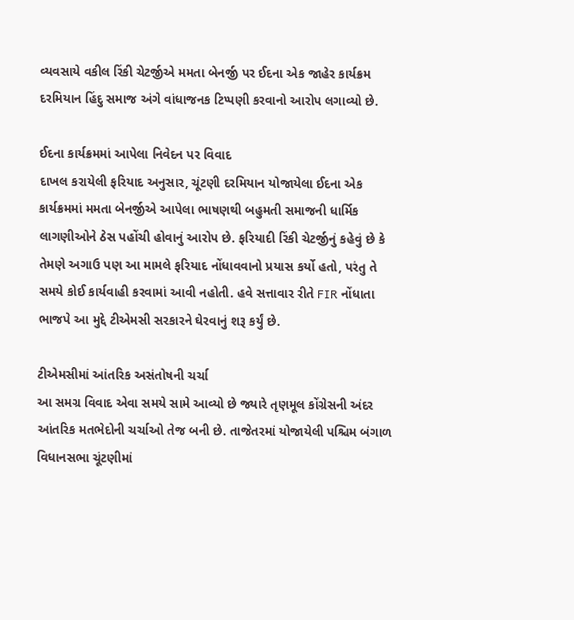વ્યવસાયે વકીલ રિંકી ચેટર્જીએ મમતા બેનર્જી પર ઈદના એક જાહેર કાર્યક્રમ દરમિયાન હિંદુ સમાજ અંગે વાંધાજનક ટિપ્પણી કરવાનો આરોપ લગાવ્યો છે.

ઈદના કાર્યક્રમમાં આપેલા નિવેદન પર વિવાદ
દાખલ કરાયેલી ફરિયાદ અનુસાર, ચૂંટણી દરમિયાન યોજાયેલા ઈદના એક કાર્યક્રમમાં મમતા બેનર્જીએ આપેલા ભાષણથી બહુમતી સમાજની ધાર્મિક લાગણીઓને ઠેસ પહોંચી હોવાનું આરોપ છે. ફરિયાદી રિંકી ચેટર્જીનું કહેવું છે કે તેમણે અગાઉ પણ આ મામલે ફરિયાદ નોંધાવવાનો પ્રયાસ કર્યો હતો, પરંતુ તે સમયે કોઈ કાર્યવાહી કરવામાં આવી નહોતી. હવે સત્તાવાર રીતે FIR નોંધાતા ભાજપે આ મુદ્દે ટીએમસી સરકારને ઘેરવાનું શરૂ કર્યું છે.

ટીએમસીમાં આંતરિક અસંતોષની ચર્ચા
આ સમગ્ર વિવાદ એવા સમયે સામે આવ્યો છે જ્યારે તૃણમૂલ કોંગ્રેસની અંદર આંતરિક મતભેદોની ચર્ચાઓ તેજ બની છે. તાજેતરમાં યોજાયેલી પશ્ચિમ બંગાળ વિધાનસભા ચૂંટણીમાં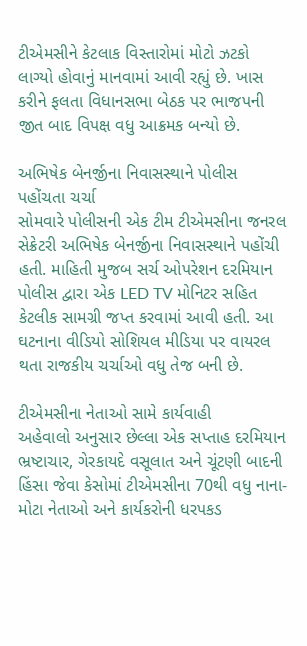ટીએમસીને કેટલાક વિસ્તારોમાં મોટો ઝટકો લાગ્યો હોવાનું માનવામાં આવી રહ્યું છે. ખાસ કરીને ફલતા વિધાનસભા બેઠક પર ભાજપની જીત બાદ વિપક્ષ વધુ આક્રમક બન્યો છે.

અભિષેક બેનર્જીના નિવાસસ્થાને પોલીસ પહોંચતા ચર્ચા
સોમવારે પોલીસની એક ટીમ ટીએમસીના જનરલ સેક્રેટરી અભિષેક બેનર્જીના નિવાસસ્થાને પહોંચી હતી. માહિતી મુજબ સર્ચ ઓપરેશન દરમિયાન પોલીસ દ્વારા એક LED TV મોનિટર સહિત કેટલીક સામગ્રી જપ્ત કરવામાં આવી હતી. આ ઘટનાના વીડિયો સોશિયલ મીડિયા પર વાયરલ થતા રાજકીય ચર્ચાઓ વધુ તેજ બની છે.

ટીએમસીના નેતાઓ સામે કાર્યવાહી
અહેવાલો અનુસાર છેલ્લા એક સપ્તાહ દરમિયાન ભ્રષ્ટાચાર, ગેરકાયદે વસૂલાત અને ચૂંટણી બાદની હિંસા જેવા કેસોમાં ટીએમસીના 70થી વધુ નાના-મોટા નેતાઓ અને કાર્યકરોની ધરપકડ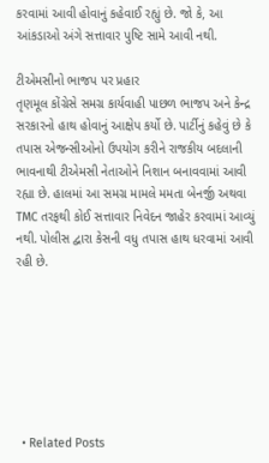કરવામાં આવી હોવાનું કહેવાઈ રહ્યું છે. જો કે, આ આંકડાઓ અંગે સત્તાવાર પુષ્ટિ સામે આવી નથી.

ટીએમસીનો ભાજપ પર પ્રહાર
તૃણમૂલ કોંગ્રેસે સમગ્ર કાર્યવાહી પાછળ ભાજપ અને કેન્દ્ર સરકારનો હાથ હોવાનું આક્ષેપ કર્યો છે. પાર્ટીનું કહેવું છે કે તપાસ એજન્સીઓનો ઉપયોગ કરીને રાજકીય બદલાની ભાવનાથી ટીએમસી નેતાઓને નિશાન બનાવવામાં આવી રહ્યા છે. હાલમાં આ સમગ્ર મામલે મમતા બેનર્જી અથવા TMC તરફથી કોઈ સત્તાવાર નિવેદન જાહેર કરવામાં આવ્યું નથી. પોલીસ દ્વારા કેસની વધુ તપાસ હાથ ધરવામાં આવી રહી છે.







  • Related Posts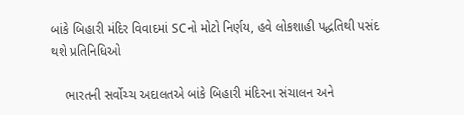બાંકે બિહારી મંદિર વિવાદમાં SCનો મોટો નિર્ણય, હવે લોકશાહી પદ્ધતિથી પસંદ થશે પ્રતિનિધિઓ

    ભારતની સર્વોચ્ચ અદાલતએ બાંકે બિહારી મંદિરના સંચાલન અને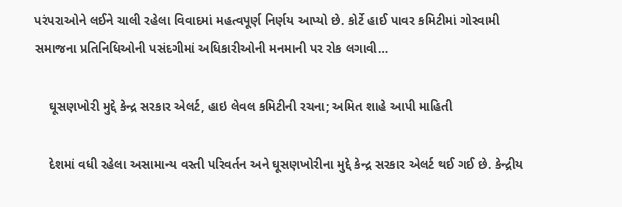પરંપરાઓને લઈને ચાલી રહેલા વિવાદમાં મહત્વપૂર્ણ નિર્ણય આપ્યો છે. કોર્ટે હાઈ પાવર કમિટીમાં ગોસ્વામી સમાજના પ્રતિનિધિઓની પસંદગીમાં અધિકારીઓની મનમાની પર રોક લગાવી…

    ઘૂસણખોરી મુદ્દે કેન્દ્ર સરકાર એલર્ટ, હાઇ લેવલ કમિટીની રચના; અમિત શાહે આપી માહિતી

    દેશમાં વધી રહેલા અસામાન્ય વસ્તી પરિવર્તન અને ઘૂસણખોરીના મુદ્દે કેન્દ્ર સરકાર એલર્ટ થઈ ગઈ છે. કેન્દ્રીય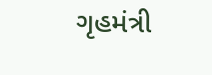ગૃહમંત્રી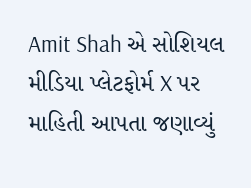Amit Shah એ સોશિયલ મીડિયા પ્લેટફોર્મ X પર માહિતી આપતા જણાવ્યું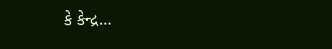કે કેન્દ્ર…